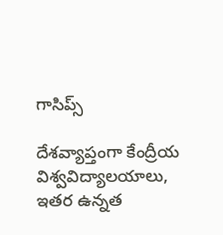గాసిప్స్

దేశవ్యాప్తంగా కేంద్రీయ విశ్వవిద్యాలయాలు, ఇతర ఉన్నత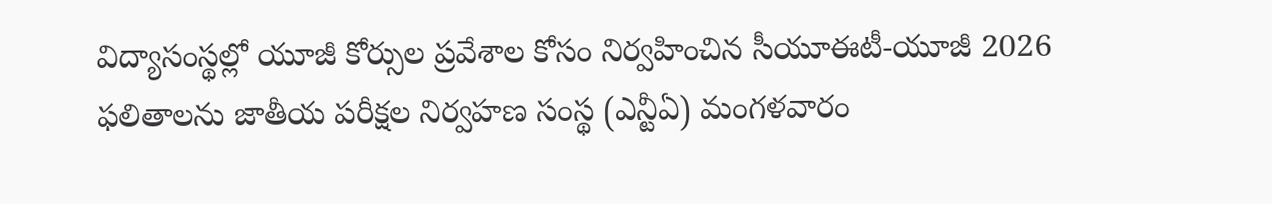విద్యాసంస్థల్లో యూజీ కోర్సుల ప్రవేశాల కోసం నిర్వహించిన సీయూఈటీ-యూజీ 2026 ఫలితాలను జాతీయ పరీక్షల నిర్వహణ సంస్థ (ఎన్టీఏ) మంగళవారం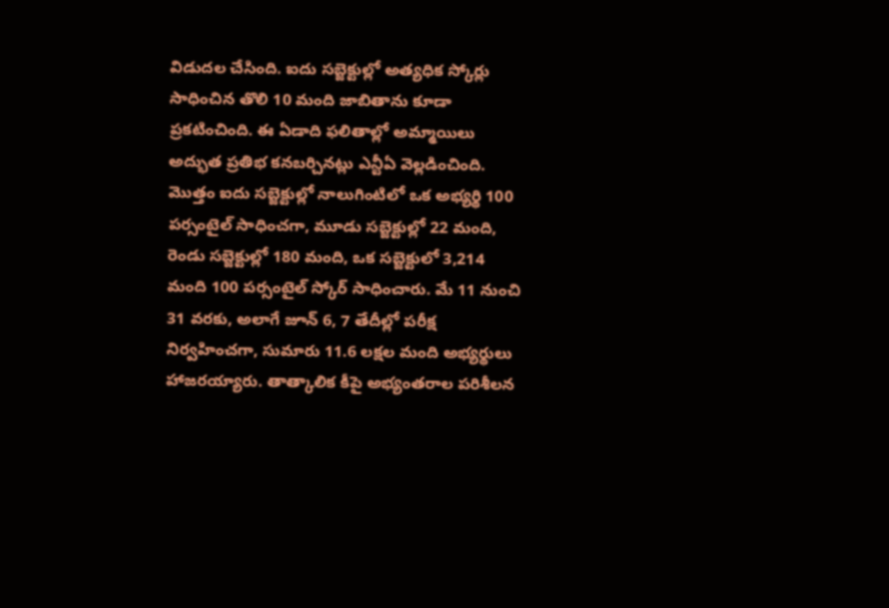విడుదల చేసింది. ఐదు సబ్జెక్టుల్లో అత్యధిక స్కోర్లు సాధించిన తొలి 10 మంది జాబితాను కూడా ప్రకటించింది. ఈ ఏడాది ఫలితాల్లో అమ్మాయిలు అద్భుత ప్రతిభ కనబర్చినట్లు ఎన్టీఏ వెల్లడించింది.
మొత్తం ఐదు సబ్జెక్టుల్లో నాలుగింటిలో ఒక అభ్యర్థి 100 పర్సంటైల్ సాధించగా, మూడు సబ్జెక్టుల్లో 22 మంది, రెండు సబ్జెక్టుల్లో 180 మంది, ఒక సబ్జెక్టులో 3,214 మంది 100 పర్సంటైల్ స్కోర్ సాధించారు. మే 11 నుంచి 31 వరకు, అలాగే జూన్ 6, 7 తేదీల్లో పరీక్ష నిర్వహించగా, సుమారు 11.6 లక్షల మంది అభ్యర్థులు హాజరయ్యారు. తాత్కాలిక కీపై అభ్యంతరాల పరిశీలన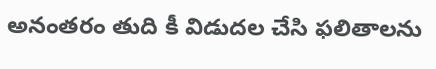అనంతరం తుది కీ విడుదల చేసి ఫలితాలను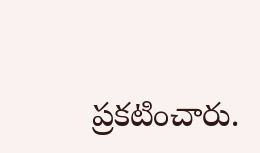ప్రకటించారు.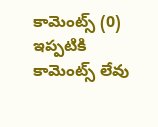కామెంట్స్ (0)
ఇప్పటికి కామెంట్స్ లేవు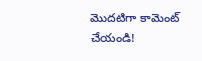మొదటిగా కామెంట్ చేయండి!